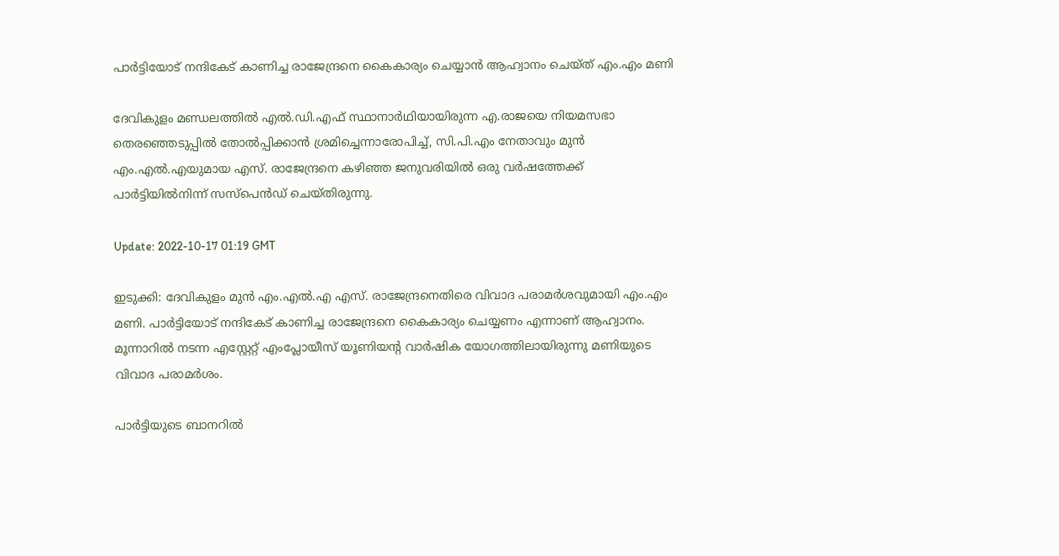പാർട്ടിയോട് നന്ദികേട് കാണിച്ച രാജേന്ദ്രനെ കൈകാര്യം ചെയ്യാൻ ആഹ്വാനം ചെയ്ത് എം.എം മണി

ദേവികുളം മണ്ഡലത്തിൽ എൽ.ഡി.എഫ് സ്ഥാനാർഥിയായിരുന്ന എ.രാജയെ നിയമസഭാ തെരഞ്ഞെടുപ്പിൽ തോൽപ്പിക്കാൻ ശ്രമിച്ചെന്നാരോപിച്ച്, സി.പി.എം നേതാവും മുൻ എം.എൽ.എയുമായ എസ്. രാജേന്ദ്രനെ കഴിഞ്ഞ ജനുവരിയിൽ ഒരു വർഷത്തേക്ക് പാർട്ടിയിൽനിന്ന് സസ്‌പെൻഡ് ചെയ്തിരുന്നു.

Update: 2022-10-17 01:19 GMT

ഇടുക്കി: ദേവികുളം മുൻ എം.എൽ.എ എസ്. രാജേന്ദ്രനെതിരെ വിവാദ പരാമർശവുമായി എം.എം മണി. പാർട്ടിയോട് നന്ദികേട് കാണിച്ച രാജേന്ദ്രനെ കൈകാര്യം ചെയ്യണം എന്നാണ് ആഹ്വാനം. മൂന്നാറിൽ നടന്ന എസ്റ്റേറ്റ് എംപ്ലോയീസ് യൂണിയന്റ വാർഷിക യോഗത്തിലായിരുന്നു മണിയുടെ വിവാദ പരാമർശം.

പാർട്ടിയുടെ ബാനറിൽ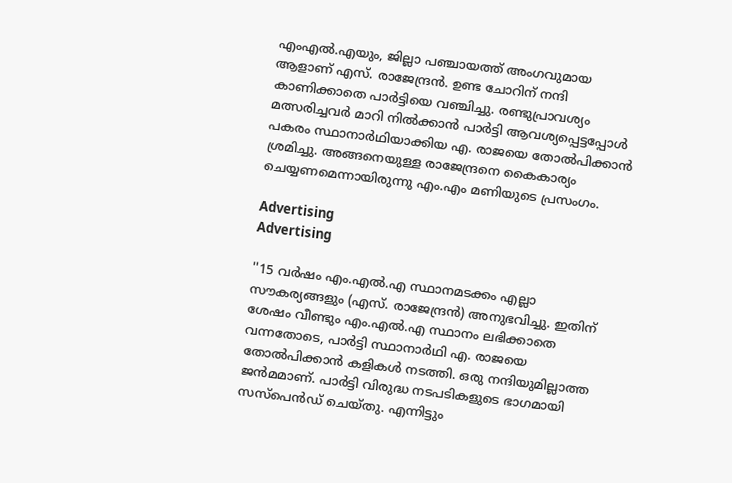എംഎൽ.എയും, ജില്ലാ പഞ്ചായത്ത് അംഗവുമായ ആളാണ് എസ്. രാജേന്ദ്രൻ. ഉണ്ട ചോറിന് നന്ദി കാണിക്കാതെ പാർട്ടിയെ വഞ്ചിച്ചു. രണ്ടുപ്രാവശ്യം മത്സരിച്ചവർ മാറി നിൽക്കാൻ പാർട്ടി ആവശ്യപ്പെട്ടപ്പോൾ പകരം സ്ഥാനാർഥിയാക്കിയ എ. രാജയെ തോൽപിക്കാൻ ശ്രമിച്ചു. അങ്ങനെയുള്ള രാജേന്ദ്രനെ കൈകാര്യം ചെയ്യണമെന്നായിരുന്നു എം.എം മണിയുടെ പ്രസംഗം.

Advertising
Advertising

''15 വർഷം എം.എൽ.എ സ്ഥാനമടക്കം എല്ലാ സൗകര്യങ്ങളും (എസ്. രാജേന്ദ്രൻ) അനുഭവിച്ചു. ഇതിന് ശേഷം വീണ്ടും എം.എൽ.എ സ്ഥാനം ലഭിക്കാതെ വന്നതോടെ, പാർട്ടി സ്ഥാനാർഥി എ. രാജയെ തോൽപിക്കാൻ കളികൾ നടത്തി. ഒരു നന്ദിയുമില്ലാത്ത ജൻമമാണ്. പാർട്ടി വിരുദ്ധ നടപടികളുടെ ഭാഗമായി സസ്‌പെൻഡ് ചെയ്തു. എന്നിട്ടും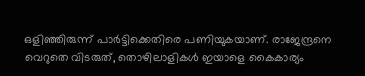ഒളിഞ്ഞിരുന്ന് പാർട്ടിക്കെതിരെ പണിയുകയാണ്. രാജേന്ദ്രനെ വെറുതെ വിടരുത്, തൊഴിലാളികൾ ഇയാളെ കൈകാര്യം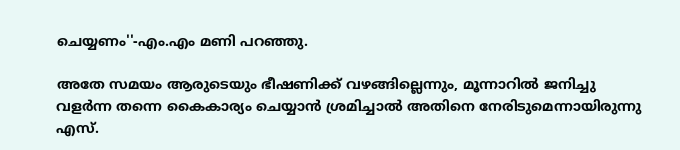ചെയ്യണം''-എം.എം മണി പറഞ്ഞു.

അതേ സമയം ആരുടെയും ഭീഷണിക്ക് വഴങ്ങില്ലെന്നും, മൂന്നാറിൽ ജനിച്ചു വളർന്ന തന്നെ കൈകാര്യം ചെയ്യാൻ ശ്രമിച്ചാൽ അതിനെ നേരിടുമെന്നായിരുന്നു എസ്.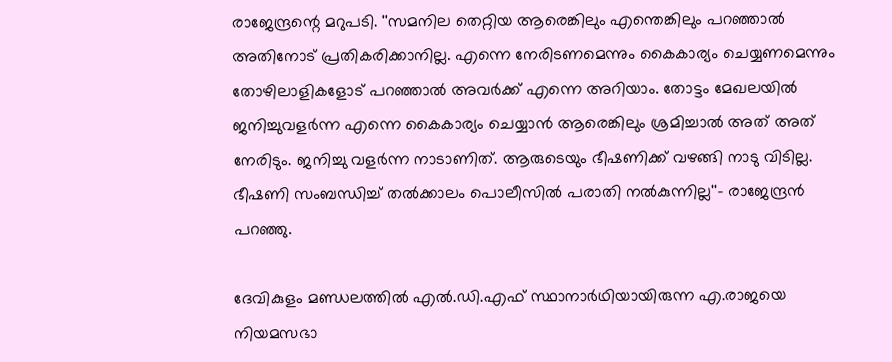രാജേന്ദ്രന്റെ മറുപടി. ''സമനില തെറ്റിയ ആരെങ്കിലും എന്തെങ്കിലും പറഞ്ഞാൽ അതിനോട് പ്രതികരിക്കാനില്ല. എന്നെ നേരിടണമെന്നും കൈകാര്യം ചെയ്യണമെന്നും തോഴിലാളികളോട് പറഞ്ഞാൽ അവർക്ക് എന്നെ അറിയാം. തോട്ടം മേഖലയിൽ ജനിച്ചുവളർന്ന എന്നെ കൈകാര്യം ചെയ്യാൻ ആരെങ്കിലും ശ്രമിച്ചാൽ അത് അത് നേരിടും. ജനിച്ചു വളർന്ന നാടാണിത്. ആരുടെയും ഭീഷണിക്ക് വഴങ്ങി നാടു വിടില്ല. ഭീഷണി സംബന്ധിച്ച് തൽക്കാലം പൊലീസിൽ പരാതി നൽകുന്നില്ല''- രാജേന്ദ്രൻ പറഞ്ഞു.

ദേവികുളം മണ്ഡലത്തിൽ എൽ.ഡി.എഫ് സ്ഥാനാർഥിയായിരുന്ന എ.രാജയെ നിയമസഭാ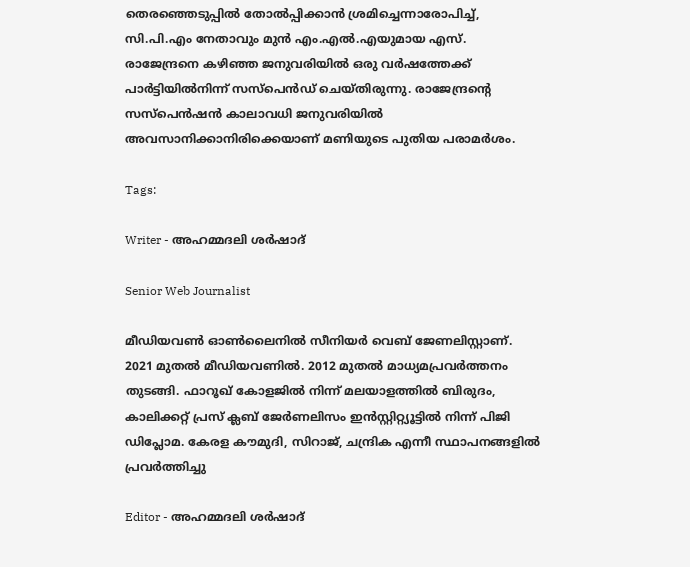തെരഞ്ഞെടുപ്പിൽ തോൽപ്പിക്കാൻ ശ്രമിച്ചെന്നാരോപിച്ച്, സി.പി.എം നേതാവും മുൻ എം.എൽ.എയുമായ എസ്. രാജേന്ദ്രനെ കഴിഞ്ഞ ജനുവരിയിൽ ഒരു വർഷത്തേക്ക് പാർട്ടിയിൽനിന്ന് സസ്‌പെൻഡ് ചെയ്തിരുന്നു. രാജേന്ദ്രന്റെ സസ്‌പെൻഷൻ കാലാവധി ജനുവരിയിൽ അവസാനിക്കാനിരിക്കെയാണ് മണിയുടെ പുതിയ പരാമർശം.

Tags:

Writer - അഹമ്മദലി ശര്‍ഷാദ്

Senior Web Journalist

മീഡിയവൺ ഓൺലൈനിൽ സീനിയർ വെബ് ജേണലിസ്റ്റാണ്. 2021 മുതൽ മീഡിയവണിൽ. 2012 മുതൽ മാധ്യമപ്രവർത്തനം തുടങ്ങി. ഫാറൂഖ് കോളജിൽ നിന്ന് മലയാളത്തിൽ ബിരുദം, കാലിക്കറ്റ് പ്രസ് ക്ലബ് ജേർണലിസം ഇൻസ്റ്റിറ്റ്യൂട്ടിൽ നിന്ന് പിജി ഡിപ്ലോമ. കേരള കൗമുദി, സിറാജ്, ചന്ദ്രിക എന്നീ സ്ഥാപനങ്ങളിൽ പ്രവർത്തിച്ചു

Editor - അഹമ്മദലി ശര്‍ഷാദ്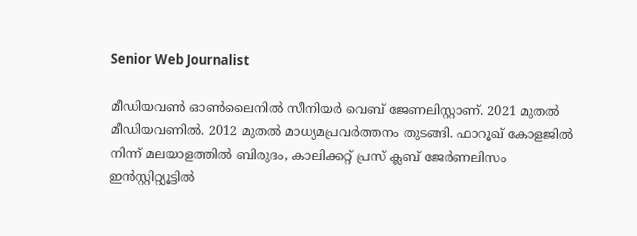Senior Web Journalist

മീഡിയവൺ ഓൺലൈനിൽ സീനിയർ വെബ് ജേണലിസ്റ്റാണ്. 2021 മുതൽ മീഡിയവണിൽ. 2012 മുതൽ മാധ്യമപ്രവർത്തനം തുടങ്ങി. ഫാറൂഖ് കോളജിൽ നിന്ന് മലയാളത്തിൽ ബിരുദം, കാലിക്കറ്റ് പ്രസ് ക്ലബ് ജേർണലിസം ഇൻസ്റ്റിറ്റ്യൂട്ടിൽ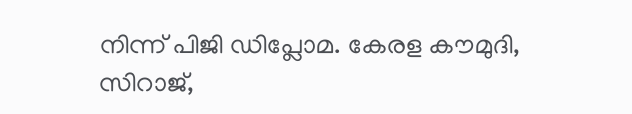നിന്ന് പിജി ഡിപ്ലോമ. കേരള കൗമുദി, സിറാജ്,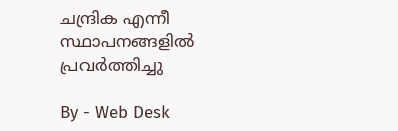ചന്ദ്രിക എന്നീ സ്ഥാപനങ്ങളിൽ പ്രവർത്തിച്ചു

By - Web Desk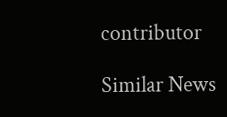contributor

Similar News